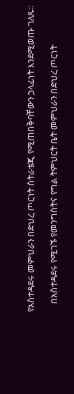የአስተዳደሩ መምህራን በድህረ ጦርነት ስትራቴጂ የሚጠበቅባቸውን ኃላፊነት እንደሚወጡ ገለጹ።

    በአስተዳደሩ የሚገኙ የመንግስትና የግል ትምህርት ቤት መምህራን በድህረ ጦርነት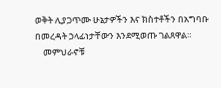ወቅት ሊያጋጥሙ ሁኔታዎችን እና ክስተቶችን በአግባቡ በመረዳት ኃላፊነታቸውን እንደሚወጡ ገልጸዋል።
    መምህራኖቹ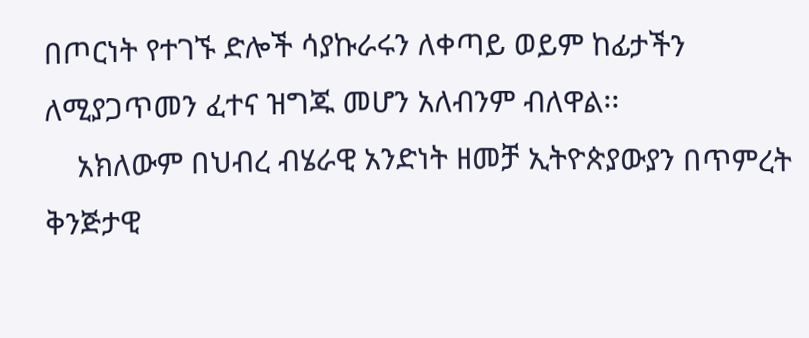በጦርነት የተገኙ ድሎች ሳያኩራሩን ለቀጣይ ወይም ከፊታችን ለሚያጋጥመን ፈተና ዝግጁ መሆን አለብንም ብለዋል፡፡
    አክለውም በህብረ ብሄራዊ አንድነት ዘመቻ ኢትዮጵያውያን በጥምረት ቅንጅታዊ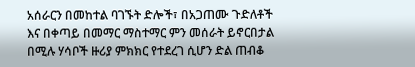አሰራርን በመከተል ባገኙት ድሎች፣ በአጋጠሙ ጉድለቶች እና በቀጣይ በመማር ማስተማር ምን መሰራት ይኖርበታል በሚሉ ሃሳቦች ዙሪያ ምክክር የተደረገ ሲሆን ድል ጠብቆ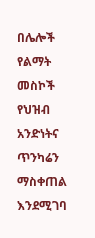በሌሎች የልማት መስኮች የህዝብ አንድነትና ጥንካሬን ማስቀጠል እንደሚገባ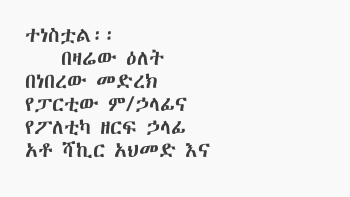ተነስቷል፡፡
    በዛሬው ዕለት በነበረው መድረክ የፓርቲው ም/ኃላፊና የፖለቲካ ዘርፍ ኃላፊ አቶ ሻኪር አህመድ እና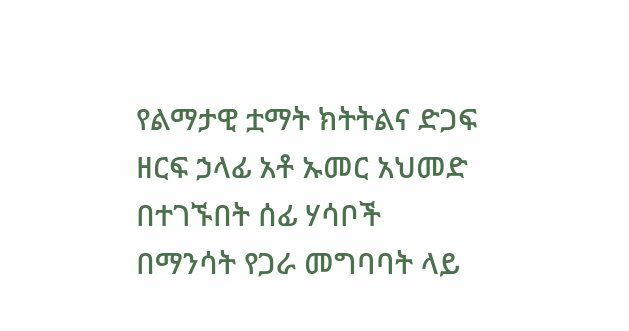የልማታዊ ቷማት ክትትልና ድጋፍ ዘርፍ ኃላፊ አቶ ኡመር አህመድ በተገኙበት ሰፊ ሃሳቦች በማንሳት የጋራ መግባባት ላይ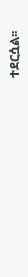ተደርሷል፡፡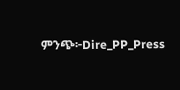ምንጭ፦Dire_PP_Press